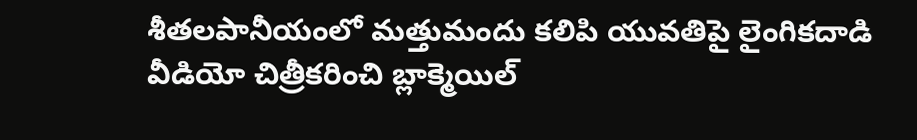శీతలపానీయంలో మత్తుమందు కలిపి యువతిపై లైంగికదాడి
వీడియో చిత్రీకరించి బ్లాక్మెయిల్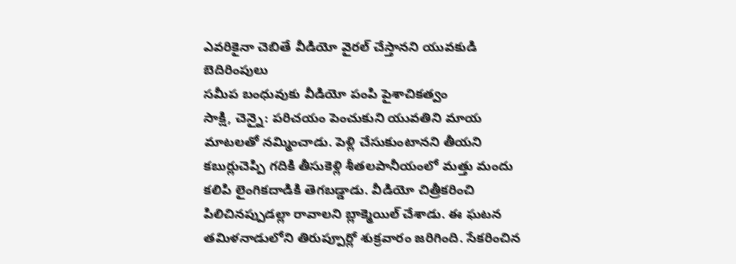ఎవరికైనా చెబితే వీడియో వైరల్ చేస్తానని యువకుడి బెదిరింపులు
సమీప బంధువుకు వీడియో పంపి పైశాచికత్వం
సాక్షి, చెన్నై: పరిచయం పెంచుకుని యువతిని మాయ మాటలతో నమ్మించాడు. పెళ్లి చేసుకుంటానని తీయని కబుర్లుచెప్పి గదికి తీసుకెళ్లి శీతలపానీయంలో మత్తు మందు కలిపి లైంగికదాడికి తెగబడ్డాడు. వీడియో చిత్రీకరించి పిలిచినప్పుడల్లా రావాలని బ్లాక్మెయిల్ చేశాడు. ఈ ఘటన తమిళనాడులోని తిరుప్పూర్లో శుక్రవారం జరిగింది. సేకరించిన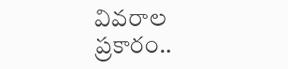వివరాల ప్రకారం..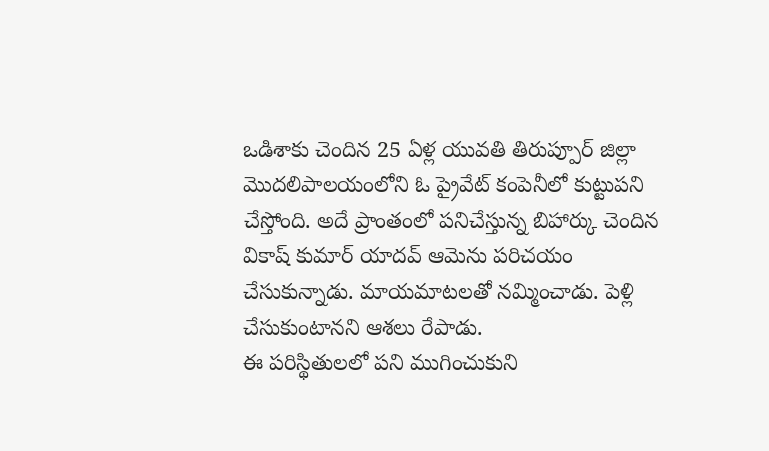ఒడిశాకు చెందిన 25 ఏళ్ల యువతి తిరుప్పూర్ జిల్లా మొదలిపాలయంలోని ఓ ప్రైవేట్ కంపెనీలో కుట్టుపని చేస్తోంది. అదే ప్రాంతంలో పనిచేస్తున్న బిహార్కు చెందిన వికాష్ కుమార్ యాదవ్ ఆమెను పరిచయం చేసుకున్నాడు. మాయమాటలతో నమ్మించాడు. పెళ్లి చేసుకుంటానని ఆశలు రేపాడు.
ఈ పరిస్థితులలో పని ముగించుకుని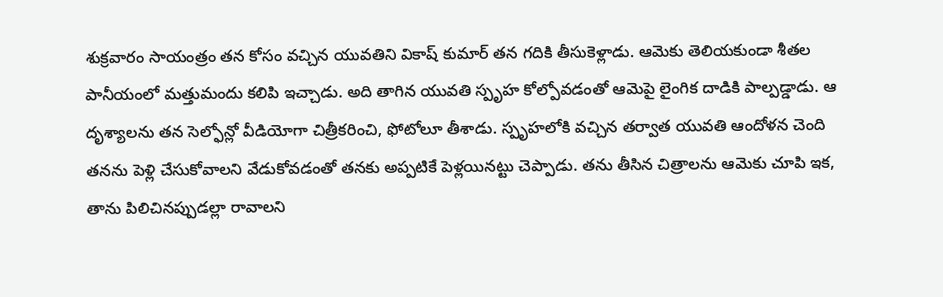శుక్రవారం సాయంత్రం తన కోసం వచ్చిన యువతిని వికాష్ కుమార్ తన గదికి తీసుకెళ్లాడు. ఆమెకు తెలియకుండా శీతల పానీయంలో మత్తుమందు కలిపి ఇచ్చాడు. అది తాగిన యువతి స్పృహ కోల్పోవడంతో ఆమెపై లైంగిక దాడికి పాల్పడ్డాడు. ఆ దృశ్యాలను తన సెల్ఫోన్లో వీడియోగా చిత్రీకరించి, ఫోటోలూ తీశాడు. స్పృహలోకి వచ్చిన తర్వాత యువతి ఆందోళన చెంది తనను పెళ్లి చేసుకోవాలని వేడుకోవడంతో తనకు అప్పటికే పెళ్లయినట్టు చెప్పాడు. తను తీసిన చిత్రాలను ఆమెకు చూపి ఇక, తాను పిలిచినప్పుడల్లా రావాలని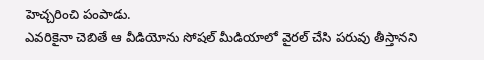హెచ్చరించి పంపాడు.
ఎవరికైనా చెబితే ఆ వీడియోను సోషల్ మీడియాలో వైరల్ చేసి పరువు తీస్తానని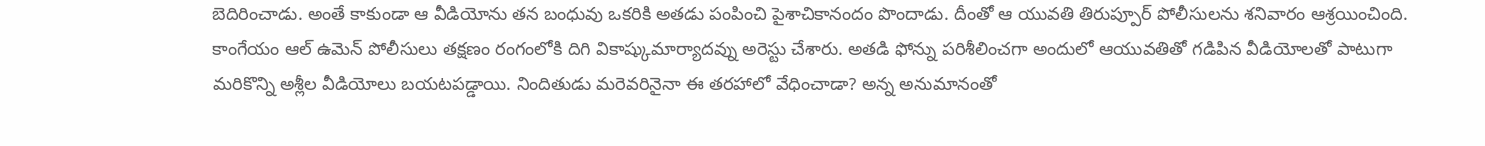బెదిరించాడు. అంతే కాకుండా ఆ వీడియోను తన బంధువు ఒకరికి అతడు పంపించి పైశాచికానందం పొందాడు. దీంతో ఆ యువతి తిరుప్పూర్ పోలీసులను శనివారం ఆశ్రయించింది. కాంగేయం ఆల్ ఉమెన్ పోలీసులు తక్షణం రంగంలోకి దిగి వికాష్కుమార్యాదవ్ను అరెస్టు చేశారు. అతడి ఫోన్ను పరిశీలించగా అందులో ఆయువతితో గడిపిన వీడియోలతో పాటుగా మరికొన్ని అశ్లీల వీడియోలు బయటపడ్డాయి. నిందితుడు మరెవరినైనా ఈ తరహాలో వేధించాడా? అన్న అనుమానంతో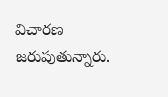విచారణ జరుపుతున్నారు.